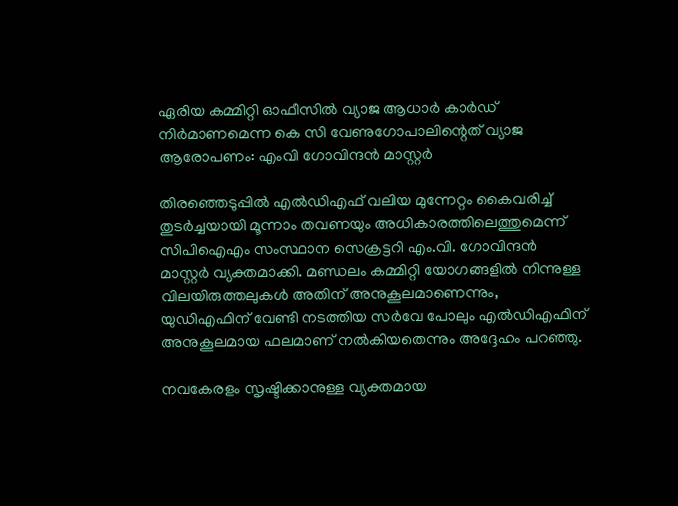ഏരിയ കമ്മിറ്റി ഓഫീസിൽ വ്യാജ ആധാർ കാർഡ് നിർമാണമെന്ന കെ സി വേണുഗോപാലിന്റെത് വ്യാജ ആരോപണം: എംവി ഗോവിന്ദൻ മാസ്റ്റർ

തിരഞ്ഞെടുപ്പിൽ എൽഡിഎഫ് വലിയ മുന്നേറ്റം കൈവരിച്ച് തുടർച്ചയായി മൂന്നാം തവണയും അധികാരത്തിലെത്തുമെന്ന് സിപിഐഎം സംസ്ഥാന സെക്രട്ടറി എം.വി. ഗോവിന്ദൻ മാസ്റ്റർ വ്യക്തമാക്കി. മണ്ഡലം കമ്മിറ്റി യോഗങ്ങളിൽ നിന്നുള്ള വിലയിരുത്തലുകൾ അതിന് അനുകൂലമാണെന്നും, യുഡിഎഫിന് വേണ്ടി നടത്തിയ സർവേ പോലും എൽഡിഎഫിന് അനുകൂലമായ ഫലമാണ് നൽകിയതെന്നും അദ്ദേഹം പറഞ്ഞു.

നവകേരളം സൃഷ്ടിക്കാനുള്ള വ്യക്തമായ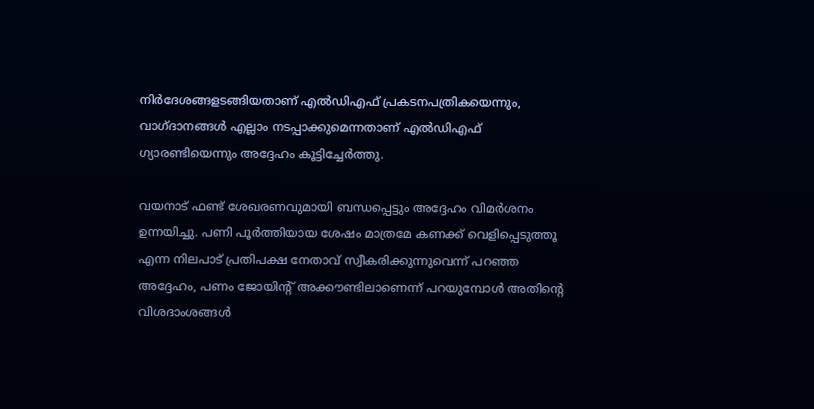നിർദേശങ്ങളടങ്ങിയതാണ് എൽഡിഎഫ് പ്രകടനപത്രികയെന്നും, വാഗ്ദാനങ്ങൾ എല്ലാം നടപ്പാക്കുമെന്നതാണ് എൽഡിഎഫ് ഗ്യാരണ്ടിയെന്നും അദ്ദേഹം കൂട്ടിച്ചേർത്തു.

വയനാട് ഫണ്ട് ശേഖരണവുമായി ബന്ധപ്പെട്ടും അദ്ദേഹം വിമർശനം ഉന്നയിച്ചു. പണി പൂർത്തിയായ ശേഷം മാത്രമേ കണക്ക് വെളിപ്പെടുത്തൂ എന്ന നിലപാട് പ്രതിപക്ഷ നേതാവ് സ്വീകരിക്കുന്നുവെന്ന് പറഞ്ഞ അദ്ദേഹം, പണം ജോയിന്റ് അക്കൗണ്ടിലാണെന്ന് പറയുമ്പോൾ അതിന്റെ വിശദാംശങ്ങൾ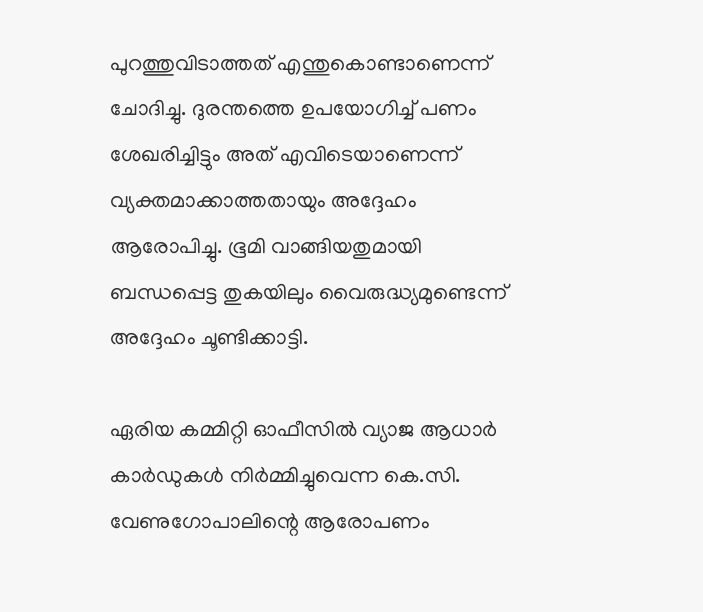പുറത്തുവിടാത്തത് എന്തുകൊണ്ടാണെന്ന് ചോദിച്ചു. ദുരന്തത്തെ ഉപയോഗിച്ച് പണം ശേഖരിച്ചിട്ടും അത് എവിടെയാണെന്ന് വ്യക്തമാക്കാത്തതായും അദ്ദേഹം ആരോപിച്ചു. ഭൂമി വാങ്ങിയതുമായി ബന്ധപ്പെട്ട തുകയിലും വൈരുദ്ധ്യമുണ്ടെന്ന് അദ്ദേഹം ചൂണ്ടിക്കാട്ടി.

ഏരിയ കമ്മിറ്റി ഓഫീസിൽ വ്യാജ ആധാർ കാർഡുകൾ നിർമ്മിച്ചുവെന്ന കെ.സി. വേണുഗോപാലിന്റെ ആരോപണം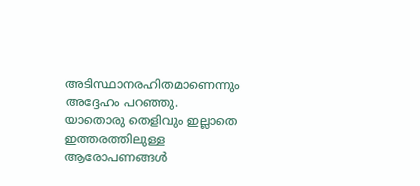അടിസ്ഥാനരഹിതമാണെന്നും അദ്ദേഹം പറഞ്ഞു. യാതൊരു തെളിവും ഇല്ലാതെ ഇത്തരത്തിലുള്ള ആരോപണങ്ങൾ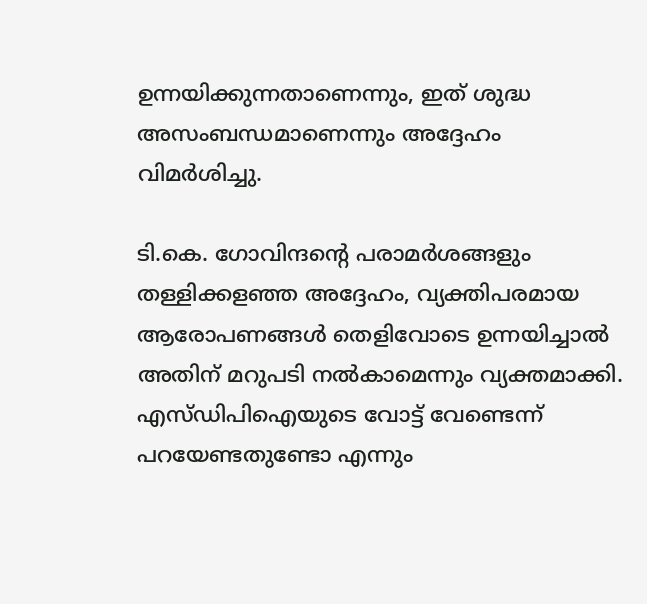ഉന്നയിക്കുന്നതാണെന്നും, ഇത് ശുദ്ധ അസംബന്ധമാണെന്നും അദ്ദേഹം വിമർശിച്ചു.

ടി.കെ. ഗോവിന്ദന്റെ പരാമർശങ്ങളും തള്ളിക്കളഞ്ഞ അദ്ദേഹം, വ്യക്തിപരമായ ആരോപണങ്ങൾ തെളിവോടെ ഉന്നയിച്ചാൽ അതിന് മറുപടി നൽകാമെന്നും വ്യക്തമാക്കി. എസ്ഡിപിഐയുടെ വോട്ട് വേണ്ടെന്ന് പറയേണ്ടതുണ്ടോ എന്നും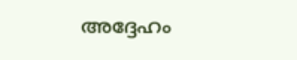അദ്ദേഹം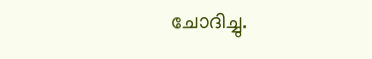ചോദിച്ചു.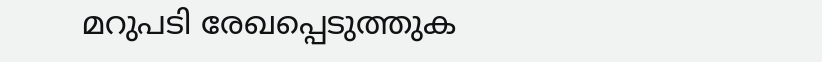മറുപടി രേഖപ്പെടുത്തുക